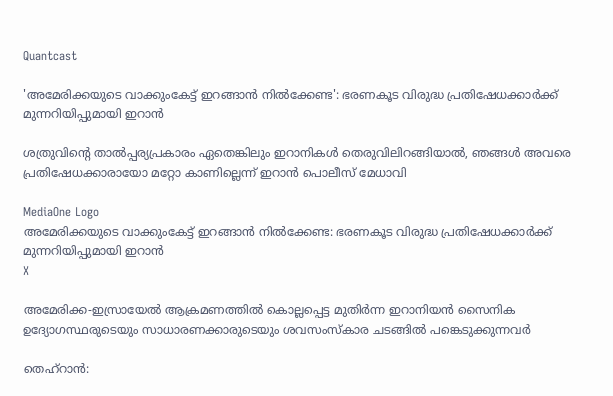Quantcast

'അമേരിക്കയുടെ വാക്കുംകേട്ട് ഇറങ്ങാൻ നിൽക്കേണ്ട': ഭരണകൂട വിരുദ്ധ പ്രതിഷേധക്കാർക്ക് മുന്നറിയിപ്പുമായി ഇറാൻ

ശത്രുവിന്റെ താൽപ്പര്യപ്രകാരം ഏതെങ്കിലും ഇറാനികൾ തെരുവിലിറങ്ങിയാൽ, ഞങ്ങൾ അവരെ പ്രതിഷേധക്കാരായോ മറ്റോ കാണില്ലെന്ന് ഇറാന്‍ പൊലീസ് മേധാവി

MediaOne Logo
അമേരിക്കയുടെ വാക്കുംകേട്ട് ഇറങ്ങാൻ നിൽക്കേണ്ട: ഭരണകൂട വിരുദ്ധ പ്രതിഷേധക്കാർക്ക് മുന്നറിയിപ്പുമായി ഇറാൻ
X

അമേരിക്ക-ഇസ്രായേൽ ആക്രമണത്തില്‍ കൊല്ലപ്പെട്ട മുതിർന്ന ഇറാനിയൻ സൈനിക ഉദ്യോഗസ്ഥരുടെയും സാധാരണക്കാരുടെയും ശവസംസ്കാര ചടങ്ങിൽ പങ്കെടുക്കുന്നവര്‍

തെഹ്റാന്‍: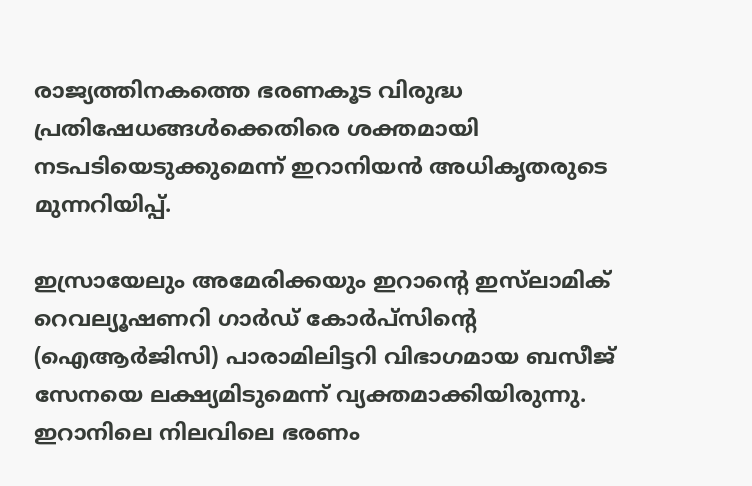രാജ്യത്തിനകത്തെ ഭരണകൂട വിരുദ്ധ പ്രതിഷേധങ്ങൾക്കെതിരെ ശക്തമായി നടപടിയെടുക്കുമെന്ന് ഇറാനിയൻ അധികൃതരുടെ മുന്നറിയിപ്പ്.

ഇസ്രായേലും അമേരിക്കയും ഇറാന്റെ ഇസ്‌ലാമിക്‌ റെവല്യൂഷണറി ഗാർഡ് കോർപ്സിന്റെ (ഐആര്‍ജിസി) പാരാമിലിട്ടറി വിഭാഗമായ ബസീജ് സേനയെ ലക്ഷ്യമിടുമെന്ന് വ്യക്തമാക്കിയിരുന്നു. ഇറാനിലെ നിലവിലെ ഭരണം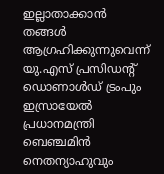ഇല്ലാതാക്കാന്‍ തങ്ങൾ ആഗ്രഹിക്കുന്നുവെന്ന് യു.എസ് പ്രസിഡന്റ് ഡൊണാൾഡ് ട്രംപും ഇസ്രായേൽ പ്രധാനമന്ത്രി ബെഞ്ചമിൻ നെതന്യാഹുവും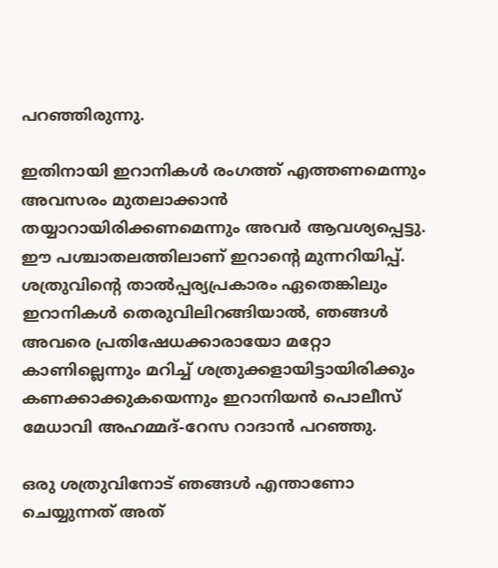പറഞ്ഞിരുന്നു.

ഇതിനായി ഇറാനികൾ രംഗത്ത് എത്തണമെന്നും അവസരം മുതലാക്കാൻ തയ്യാറായിരിക്കണമെന്നും അവർ ആവശ്യപ്പെട്ടു. ഈ പശ്ചാതലത്തിലാണ് ഇറാന്റെ മുന്നറിയിപ്പ്. ശത്രുവിന്റെ താൽപ്പര്യപ്രകാരം ഏതെങ്കിലും ഇറാനികൾ തെരുവിലിറങ്ങിയാൽ, ഞങ്ങൾ അവരെ പ്രതിഷേധക്കാരായോ മറ്റോ കാണില്ലെന്നും മറിച്ച് ശത്രുക്കളായിട്ടായിരിക്കും കണക്കാക്കുകയെന്നും ഇറാനിയൻ പൊലീസ് മേധാവി അഹമ്മദ്-റേസ റാദാൻ പറഞ്ഞു.

ഒരു ശത്രുവിനോട് ഞങ്ങൾ എന്താണോ ചെയ്യുന്നത് അത്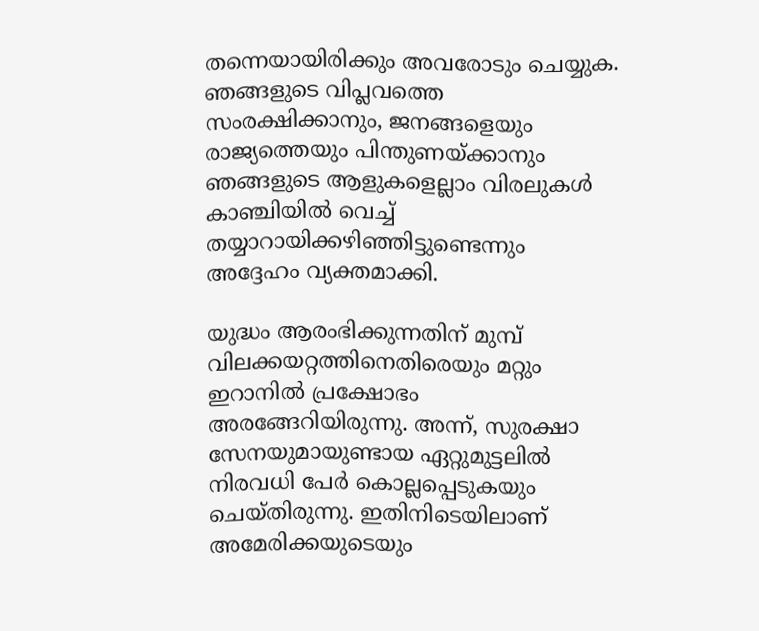തന്നെയായിരിക്കും അവരോടും ചെയ്യുക. ഞങ്ങളുടെ വിപ്ലവത്തെ സംരക്ഷിക്കാനും, ജനങ്ങളെയും രാജ്യത്തെയും പിന്തുണയ്ക്കാനും ഞങ്ങളുടെ ആളുകളെല്ലാം വിരലുകൾ കാഞ്ചിയിൽ വെച്ച് തയ്യാറായിക്കഴിഞ്ഞിട്ടുണ്ടെന്നും അദ്ദേഹം വ്യക്തമാക്കി.

യുദ്ധം ആരംഭിക്കുന്നതിന് മുമ്പ് വിലക്കയറ്റത്തിനെതിരെയും മറ്റും ഇറാനില്‍ പ്രക്ഷോഭം അരങ്ങേറിയിരുന്നു. അന്ന്, സുരക്ഷാ സേനയുമായുണ്ടായ ഏറ്റുമുട്ടലില്‍ നിരവധി പേര്‍ കൊല്ലപ്പെടുകയും ചെയ്തിരുന്നു. ഇതിനിടെയിലാണ് അമേരിക്കയുടെയും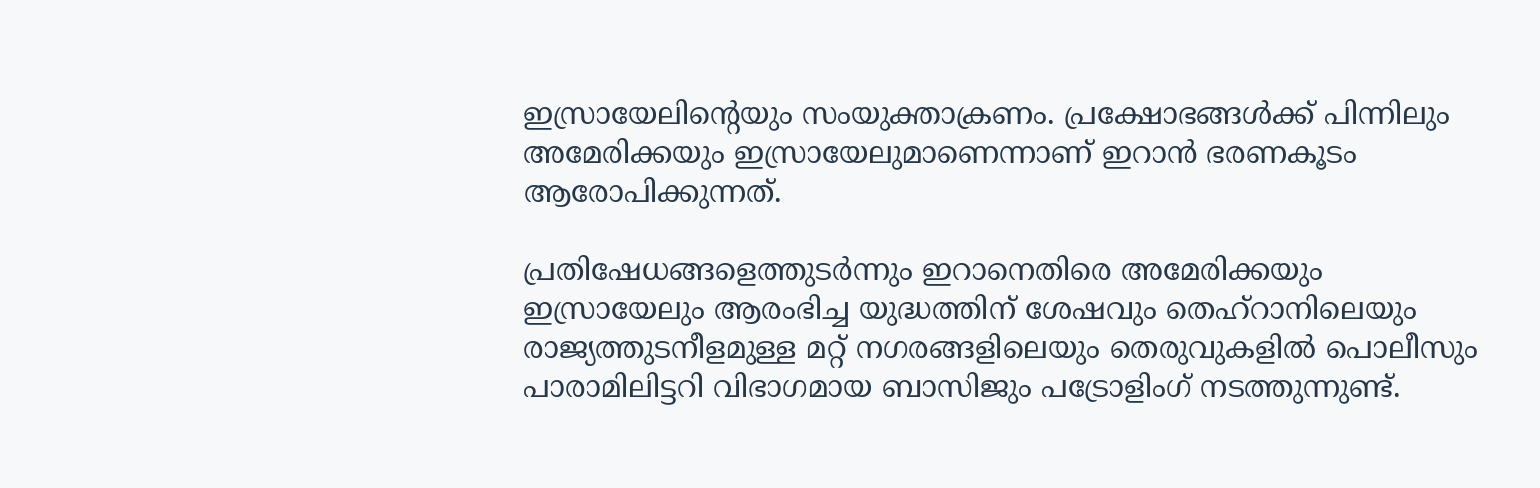ഇസ്രായേലിന്റെയും സംയുക്താക്രണം. പ്രക്ഷോഭങ്ങള്‍ക്ക് പിന്നിലും അമേരിക്കയും ഇസ്രായേലുമാണെന്നാണ് ഇറാന്‍ ഭരണകൂടം ആരോപിക്കുന്നത്.

പ്രതിഷേധങ്ങളെത്തുടർന്നും ഇറാനെതിരെ അമേരിക്കയും ഇസ്രായേലും ആരംഭിച്ച യുദ്ധത്തിന് ശേഷവും തെഹ്റാനിലെയും രാജ്യത്തുടനീളമുള്ള മറ്റ് നഗരങ്ങളിലെയും തെരുവുകളിൽ പൊലീസും പാരാമിലിട്ടറി വിഭാഗമായ ബാസിജും പട്രോളിംഗ് നടത്തുന്നുണ്ട്.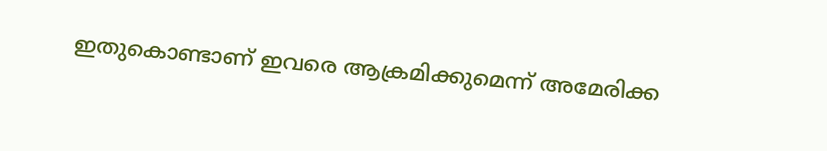ഇതുകൊണ്ടാണ് ഇവരെ ആക്രമിക്കുമെന്ന് അമേരിക്ക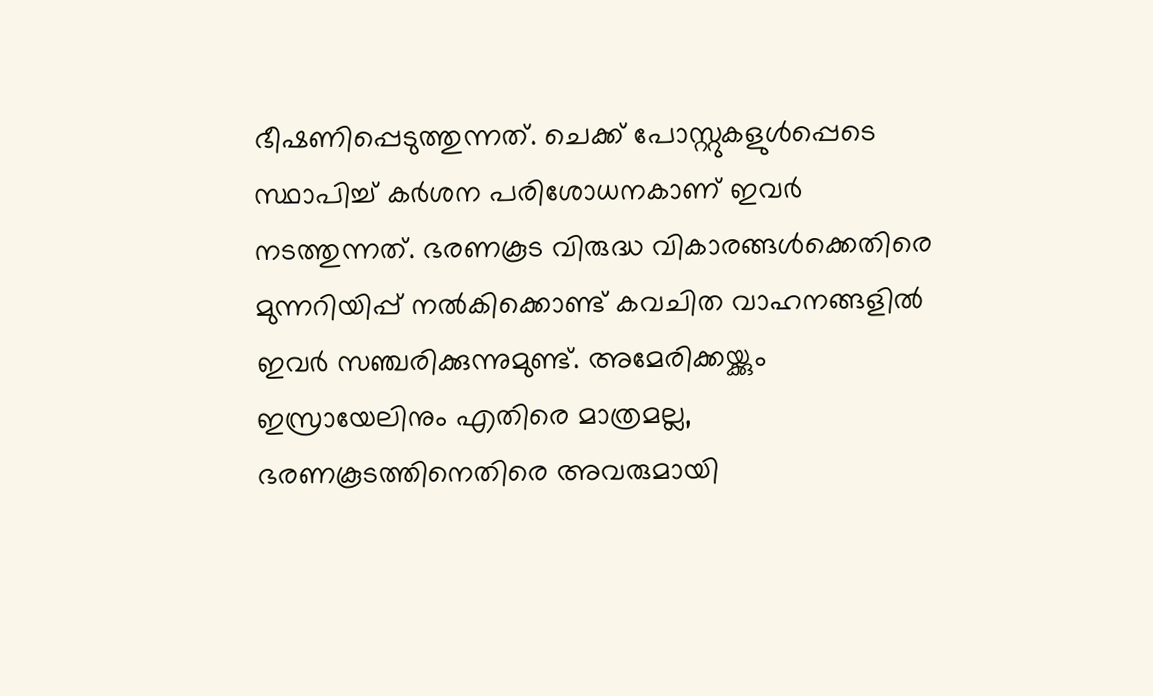ഭീഷണിപ്പെടുത്തുന്നത്. ചെക്ക് പോസ്റ്റുകളുള്‍പ്പെടെ സ്ഥാപിച്ച് കര്‍ശന പരിശോധനകാണ് ഇവര്‍ നടത്തുന്നത്. ഭരണകൂട വിരുദ്ധ വികാരങ്ങൾക്കെതിരെ മുന്നറിയിപ്പ് നൽകിക്കൊണ്ട് കവചിത വാഹനങ്ങളില്‍ ഇവര്‍ സഞ്ചരിക്കുന്നുമുണ്ട്. അമേരിക്കയ്ക്കും ഇസ്രായേലിനും എതിരെ മാത്രമല്ല, ഭരണകൂടത്തിനെതിരെ അവരുമായി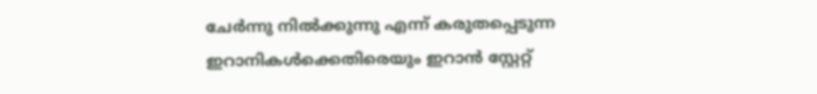ചേർന്നു നിൽക്കുന്നു എന്ന് കരുതപ്പെടുന്ന ഇറാനികൾക്കെതിരെയും ഇറാൻ സ്റ്റേറ്റ്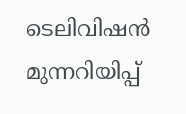ടെലിവിഷൻ മുന്നറിയിപ്പ്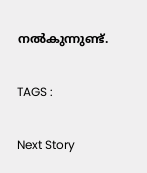നല്‍കുന്നുണ്ട്.

TAGS :

Next Story